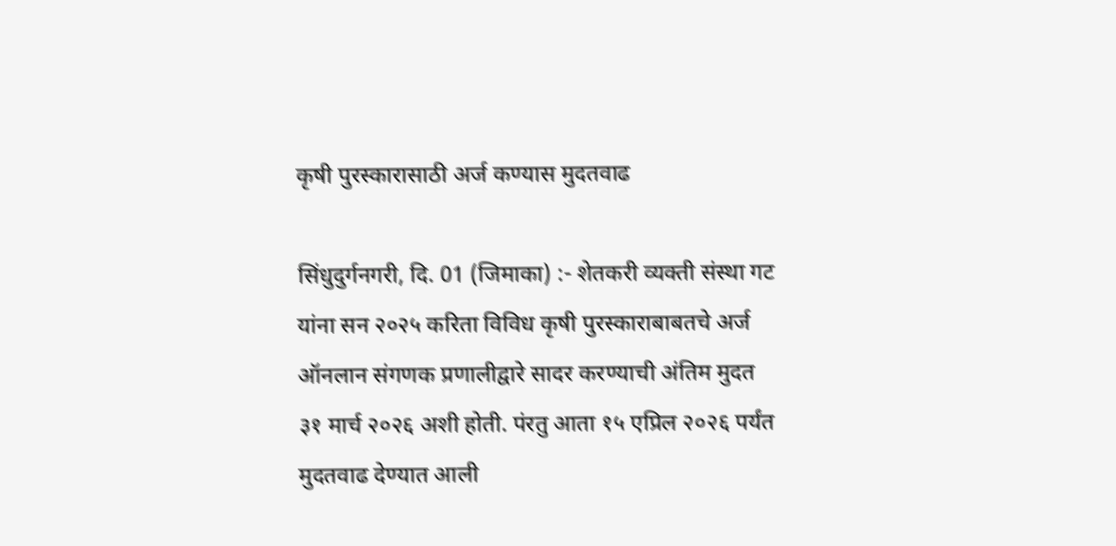कृषी पुरस्कारासाठी अर्ज कण्यास मुदतवाढ

सिंधुदुर्गनगरी, दि. 01 (जिमाका) :- शेतकरी व्यक्ती संस्था गट यांना सन २०२५ करिता विविध कृषी पुरस्काराबाबतचे अर्ज ऑनलान संगणक प्रणालीद्वारे सादर करण्याची अंतिम मुदत ३१ मार्च २०२६ अशी होती. पंरतु आता १५ एप्रिल २०२६ पर्यंत मुदतवाढ देण्यात आली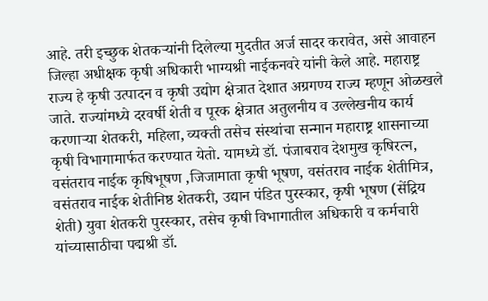आहे. तरी इच्छुक शेतकऱ्यांनी दिलेल्या मुदतीत अर्ज सादर करावेत, असे आवाहन जिल्हा अधीक्षक कृषी अधिकारी भाग्यश्री नाईकनवरे यांनी केले आहे. महाराष्ट्र राज्य हे कृषी उत्पादन व कृषी उद्योग क्षेत्रात देशात अग्रगण्य राज्य म्हणून ओळखले जाते. राज्यांमध्ये दरवर्षी शेती व पूरक क्षेत्रात अतुलनीय व उल्लेखनीय कार्य करणाऱ्या शेतकरी, महिला, व्यक्ती तसेच संस्थांचा सन्मान महाराष्ट्र शासनाच्या कृषी विभागामार्फत करण्यात येतो. यामध्ये डॉ. पंजाबराव देशमुख कृषिरत्न, वसंतराव नाईक कृषिभूषण ,जिजामाता कृषी भूषण, वसंतराव नाईक शेतीमित्र, वसंतराव नाईक शेतीनिष्ठ शेतकरी, उद्यान पंडित पुरस्कार, कृषी भूषण (सेंद्रिय शेती) युवा शेतकरी पुरस्कार, तसेच कृषी विभागातील अधिकारी व कर्मचारी यांच्यासाठीचा पद्मश्री डॉ.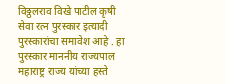विठ्ठलराव विखे पाटील कृषी सेवा रत्न पुरस्कार इत्यादी पुरस्कारांचा समावेश आहे . हा पुरस्कार माननीय राज्यपाल महाराष्ट्र राज्य यांच्या हस्ते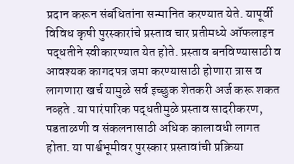प्रदान करून संबंधितांना सन्मानित करण्यात येते. यापूर्वी विविध कृषी पुरस्कारांचे प्रस्ताव चार प्रतीमध्ये ऑफलाइन पद्धतीने स्वीकारण्यात येत होते. प्रस्ताव बनविण्यासाठी व आवश्यक कागदपत्र जमा करण्यासाठी होणारा त्रास व लागणारा खर्च यामुळे सर्व इच्छुक शेतकरी अर्ज करू शकत नव्हते .या पारंपारिक पद्धतीमुळे प्रस्ताव सादरीकरण, पडताळणी व संकलनासाठी अधिक कालावधी लागत होता. या पार्श्वभूमीवर पुरस्कार प्रस्तावांची प्रक्रिया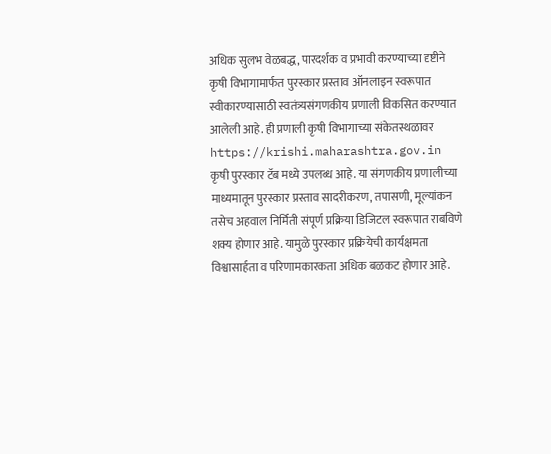अधिक सुलभ वेळबद्ध, पारदर्शक व प्रभावी करण्याच्या दृष्टीने कृषी विभागामार्फत पुरस्कार प्रस्ताव ऑनलाइन स्वरूपात स्वीकारण्यासाठी स्वतंत्र्यसंगणकीय प्रणाली विकसित करण्यात आलेली आहे. ही प्रणाली कृषी विभागाच्या संकेतस्थळावर https://krishi.maharashtra.gov.in कृषी पुरस्कार टॅब मध्ये उपलब्ध आहे. या संगणकीय प्रणालीच्या माध्यमातून पुरस्कार प्रस्ताव सादरीकरण, तपासणी, मूल्यांकन तसेच अहवाल निर्मिती संपूर्ण प्रक्रिया डिजिटल स्वरूपात राबविणे शक्य होणार आहे. यामुळे पुरस्कार प्रक्रियेची कार्यक्षमता विश्वासार्हता व परिणामकारकता अधिक बळकट होणार आहे.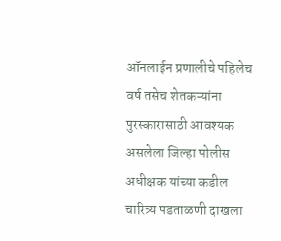ऑनलाईन प्रणालीचे पहिलेच वर्ष तसेच शेतकऱ्यांना पुरस्कारासाठी आवश्यक असलेला जिल्हा पोलीस अधीक्षक यांच्या कडील चारित्र्य पडताळणी दाखला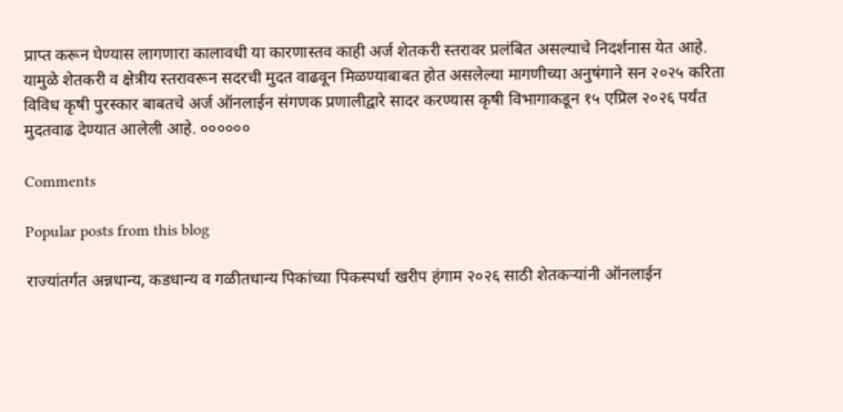प्राप्त करून घेण्यास लागणारा कालावधी या कारणास्तव काही अर्ज शेतकरी स्तरावर प्रलंबित असल्याचे निदर्शनास येत आहे. यामुळे शेतकरी व क्षेत्रीय स्तरावरून सदरची मुदत वाढवून मिळण्याबाबत होत असलेल्या मागणीच्या अनुषंगाने सन २०२५ करिता विविध कृषी पुरस्कार बाबतचे अर्ज ऑनलाईन संगणक प्रणालीद्वारे सादर करण्यास कृषी विभागाकडून १५ एप्रिल २०२६ पर्यंत मुदतवाढ देण्यात आलेली आहे. ००००००

Comments

Popular posts from this blog

राज्यांतर्गत अन्नधान्य, कडधान्य व गळीतधान्य पिकांच्या पिकस्पर्धा खरीप हंगाम २०२६ साठी शेतकऱ्यांनी ऑनलाईन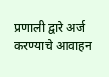प्रणाली द्वारे अर्ज करण्याचे आवाहन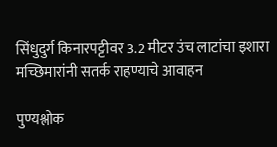सिंधुदुर्ग किनारपट्टीवर 3.2 मीटर उंच लाटांचा इशारा मच्छिमारांनी सतर्क राहण्याचे आवाहन

पुण्यश्लोक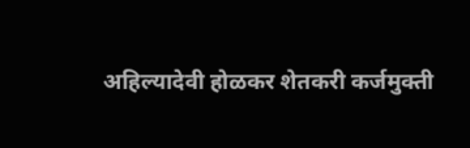अहिल्यादेवी होळकर शेतकरी कर्जमुक्ती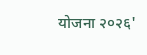योजना २०२६'